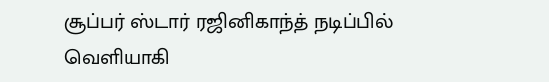சூப்பர் ஸ்டார் ரஜினிகாந்த் நடிப்பில் வெளியாகி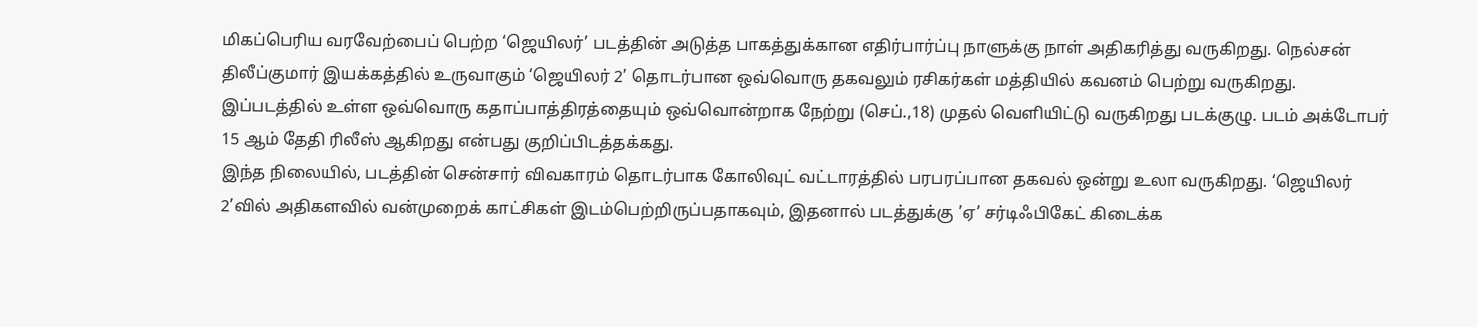மிகப்பெரிய வரவேற்பைப் பெற்ற ‘ஜெயிலர்’ படத்தின் அடுத்த பாகத்துக்கான எதிர்பார்ப்பு நாளுக்கு நாள் அதிகரித்து வருகிறது. நெல்சன் திலீப்குமார் இயக்கத்தில் உருவாகும் ‘ஜெயிலர் 2’ தொடர்பான ஒவ்வொரு தகவலும் ரசிகர்கள் மத்தியில் கவனம் பெற்று வருகிறது.
இப்படத்தில் உள்ள ஒவ்வொரு கதாப்பாத்திரத்தையும் ஒவ்வொன்றாக நேற்று (செப்.,18) முதல் வெளியிட்டு வருகிறது படக்குழு. படம் அக்டோபர் 15 ஆம் தேதி ரிலீஸ் ஆகிறது என்பது குறிப்பிடத்தக்கது.
இந்த நிலையில், படத்தின் சென்சார் விவகாரம் தொடர்பாக கோலிவுட் வட்டாரத்தில் பரபரப்பான தகவல் ஒன்று உலா வருகிறது. ‘ஜெயிலர் 2’வில் அதிகளவில் வன்முறைக் காட்சிகள் இடம்பெற்றிருப்பதாகவும், இதனால் படத்துக்கு ’ஏ’ சர்டிஃபிகேட் கிடைக்க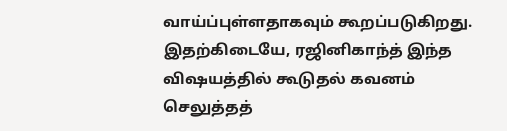வாய்ப்புள்ளதாகவும் கூறப்படுகிறது.
இதற்கிடையே, ரஜினிகாந்த் இந்த விஷயத்தில் கூடுதல் கவனம் செலுத்தத்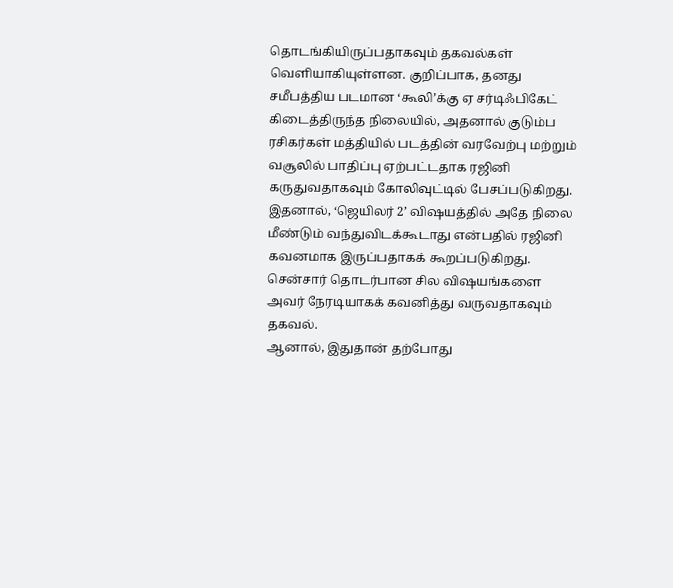தொடங்கியிருப்பதாகவும் தகவல்கள் வெளியாகியுள்ளன. குறிப்பாக, தனது சமீபத்திய படமான ‘கூலி’க்கு ஏ சர்டிஃபிகேட் கிடைத்திருந்த நிலையில், அதனால் குடும்ப ரசிகர்கள் மத்தியில் படத்தின் வரவேற்பு மற்றும் வசூலில் பாதிப்பு ஏற்பட்டதாக ரஜினி கருதுவதாகவும் கோலிவுட்டில் பேசப்படுகிறது.
இதனால், ‘ஜெயிலர் 2’ விஷயத்தில் அதே நிலை மீண்டும் வந்துவிடக்கூடாது என்பதில் ரஜினி கவனமாக இருப்பதாகக் கூறப்படுகிறது. சென்சார் தொடர்பான சில விஷயங்களை அவர் நேரடியாகக் கவனித்து வருவதாகவும் தகவல்.
ஆனால், இதுதான் தற்போது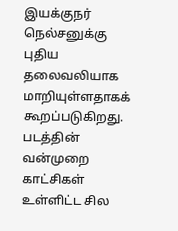இயக்குநர் நெல்சனுக்கு புதிய தலைவலியாக மாறியுள்ளதாகக் கூறப்படுகிறது. படத்தின் வன்முறை காட்சிகள் உள்ளிட்ட சில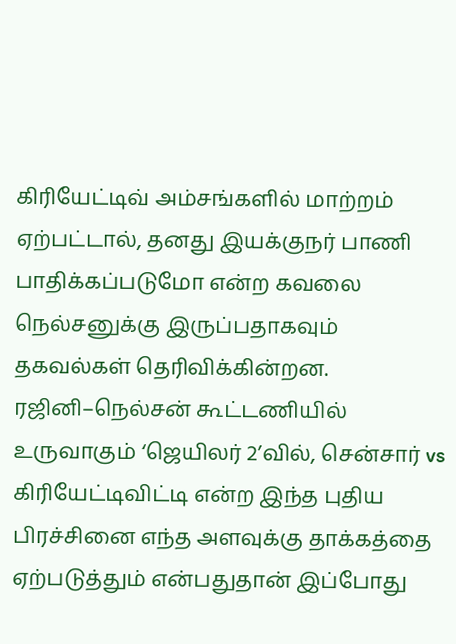கிரியேட்டிவ் அம்சங்களில் மாற்றம் ஏற்பட்டால், தனது இயக்குநர் பாணி பாதிக்கப்படுமோ என்ற கவலை நெல்சனுக்கு இருப்பதாகவும் தகவல்கள் தெரிவிக்கின்றன.
ரஜினி–நெல்சன் கூட்டணியில் உருவாகும் ‘ஜெயிலர் 2’வில், சென்சார் vs கிரியேட்டிவிட்டி என்ற இந்த புதிய பிரச்சினை எந்த அளவுக்கு தாக்கத்தை ஏற்படுத்தும் என்பதுதான் இப்போது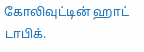கோலிவுட்டின் ஹாட் டாபிக்.